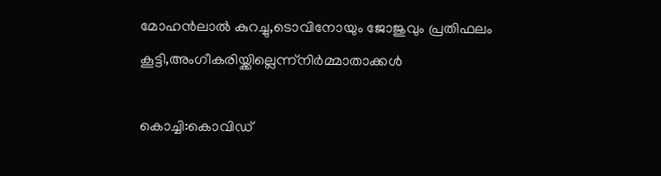മോഹന്‍ലാല്‍ കുറച്ചു,ടൊവിനോയും ജോജുവും പ്രതിഫലം കൂട്ടി,അംഗീകരിയ്ക്കില്ലെന്ന്നിര്‍മ്മാതാക്കള്‍

കൊച്ചി:കൊവിഡ്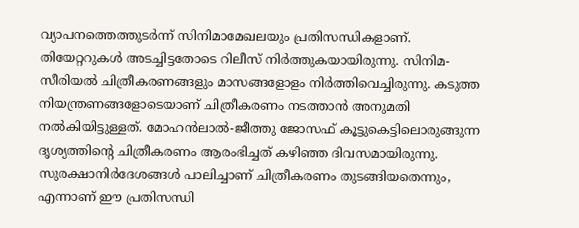വ്യാപനത്തെത്തുടര്‍ന്ന് സിനിമാമേഖലയും പ്രതിസന്ധികളാണ്. തിയേറ്ററുകള്‍ അടച്ചിട്ടതോടെ റിലീസ് നിര്‍ത്തുകയായിരുന്നു. സിനിമ-സീരിയല്‍ ചിത്രീകരണങ്ങളും മാസങ്ങളോളം നിര്‍ത്തിവെച്ചിരുന്നു. കടുത്ത നിയന്ത്രണങ്ങളോടെയാണ് ചിത്രീകരണം നടത്താന്‍ അനുമതി നല്‍കിയിട്ടുള്ളത്. മോഹന്‍ലാല്‍-ജീത്തു ജോസഫ് കൂട്ടുകെട്ടിലൊരുങ്ങുന്ന ദൃശ്യത്തിന്റെ ചിത്രീകരണം ആരംഭിച്ചത് കഴിഞ്ഞ ദിവസമായിരുന്നു. സുരക്ഷാനിര്‍ദേശങ്ങള്‍ പാലിച്ചാണ് ചിത്രീകരണം തുടങ്ങിയതെന്നും, എന്നാണ് ഈ പ്രതിസന്ധി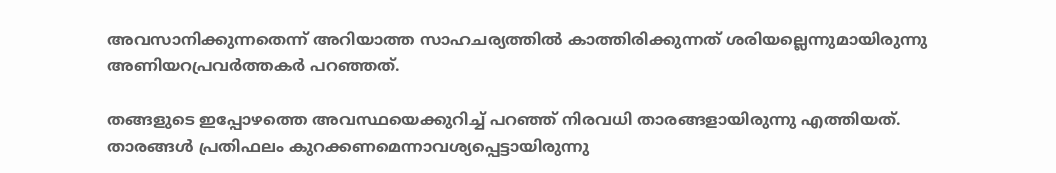അവസാനിക്കുന്നതെന്ന് അറിയാത്ത സാഹചര്യത്തില്‍ കാത്തിരിക്കുന്നത് ശരിയല്ലെന്നുമായിരുന്നു അണിയറപ്രവര്‍ത്തകര്‍ പറഞ്ഞത്.

തങ്ങളുടെ ഇപ്പോഴത്തെ അവസ്ഥയെക്കുറിച്ച് പറഞ്ഞ് നിരവധി താരങ്ങളായിരുന്നു എത്തിയത്. താരങ്ങള്‍ പ്രതിഫലം കുറക്കണമെന്നാവശ്യപ്പെട്ടായിരുന്നു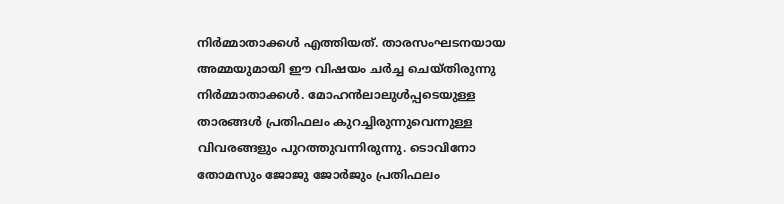നിര്‍മ്മാതാക്കള്‍ എത്തിയത്. താരസംഘടനയായ അമ്മയുമായി ഈ വിഷയം ചര്‍ച്ച ചെയ്തിരുന്നു നിര്‍മ്മാതാക്കള്‍. മോഹന്‍ലാലുള്‍പ്പടെയുള്ള താരങ്ങള്‍ പ്രതിഫലം കുറച്ചിരുന്നുവെന്നുള്ള വിവരങ്ങളും പുറത്തുവന്നിരുന്നു. ടൊവിനോ തോമസും ജോജു ജോര്‍ജും പ്രതിഫലം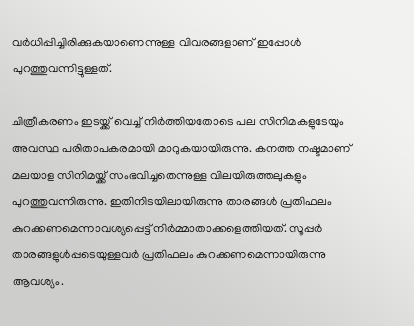വര്‍ധിപ്പിച്ചിരിക്കുകയാണെന്നുള്ള വിവരങ്ങളാണ് ഇപ്പോള്‍ പുറത്തുവന്നിട്ടുള്ളത്.

ചിത്രീകരണം ഇടയ്ക്ക് വെച്ച് നിര്‍ത്തിയതോടെ പല സിനിമകളുടേയും അവസ്ഥ പരിതാപകരമായി മാറുകയായിരുന്നു. കനത്ത നഷ്ടമാണ് മലയാള സിനിമയ്ക്ക് സംഭവിച്ചതെന്നുള്ള വിലയിരുത്തലുകളും പുറത്തുവന്നിരുന്നു. ഇതിനിടയിലായിരുന്നു താരങ്ങള്‍ പ്രതിഫലം കുറക്കണമെന്നാവശ്യപ്പെട്ട് നിര്‍മ്മാതാക്കളെത്തിയത്. സൂപ്പര്‍ താരങ്ങളുള്‍പ്പടെയുള്ളവര്‍ പ്രതിഫലം കുറക്കണമെന്നായിരുന്നു ആവശ്യം.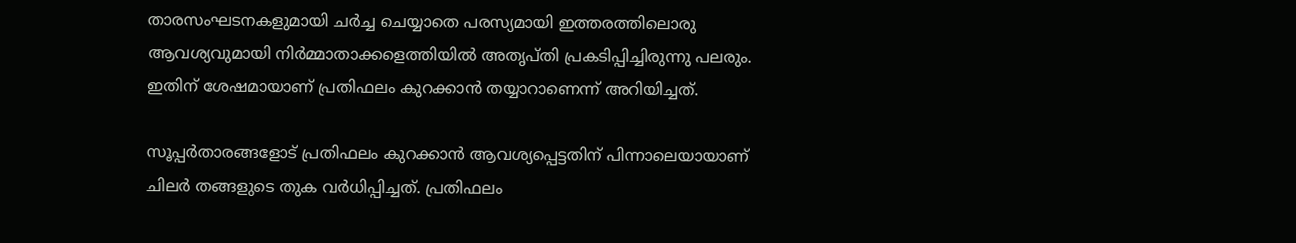താരസംഘടനകളുമായി ചര്‍ച്ച ചെയ്യാതെ പരസ്യമായി ഇത്തരത്തിലൊരു ആവശ്യവുമായി നിര്‍മ്മാതാക്കളെത്തിയില്‍ അതൃപ്തി പ്രകടിപ്പിച്ചിരുന്നു പലരും. ഇതിന് ശേഷമായാണ് പ്രതിഫലം കുറക്കാന്‍ തയ്യാറാണെന്ന് അറിയിച്ചത്.

സൂപ്പര്‍താരങ്ങളോട് പ്രതിഫലം കുറക്കാന്‍ ആവശ്യപ്പെട്ടതിന് പിന്നാലെയായാണ് ചിലര്‍ തങ്ങളുടെ തുക വര്‍ധിപ്പിച്ചത്. പ്രതിഫലം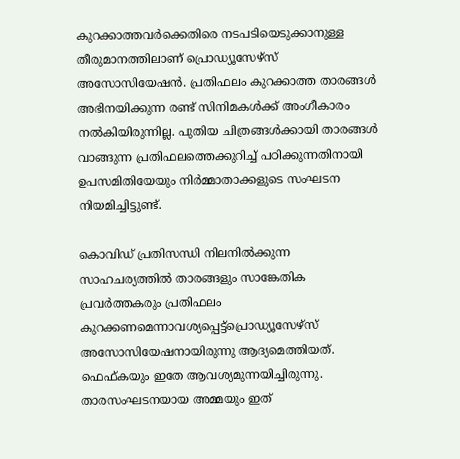കുറക്കാത്തവര്‍ക്കെതിരെ നടപടിയെടുക്കാനുള്ള തീരുമാനത്തിലാണ് പ്രൊഡ്യൂസേഴ്സ് അസോസിയേഷന്‍. പ്രതിഫലം കുറക്കാത്ത താരങ്ങള്‍ അഭിനയിക്കുന്ന രണ്ട് സിനിമകള്‍ക്ക് അംഗീകാരം നല്‍കിയിരുന്നില്ല. പുതിയ ചിത്രങ്ങള്‍ക്കായി താരങ്ങള്‍ വാങ്ങുന്ന പ്രതിഫലത്തെക്കുറിച്ച് പഠിക്കുന്നതിനായി ഉപസമിതിയേയും നിര്‍മ്മാതാക്കളുടെ സംഘടന നിയമിച്ചിട്ടുണ്ട്.

കൊവിഡ് പ്രതിസന്ധി നിലനില്‍ക്കുന്ന സാഹചര്യത്തില്‍ താരങ്ങളും സാങ്കേതിക പ്രവര്‍ത്തകരും പ്രതിഫലം കുറക്കണമെന്നാവശ്യപ്പെട്ട്പ്രൊഡ്യൂസേഴ്സ് അസോസിയേഷനായിരുന്നു ആദ്യമെത്തിയത്. ഫെഫ്കയും ഇതേ ആവശ്യമുന്നയിച്ചിരുന്നു. താരസംഘടനയായ അമ്മയും ഇത്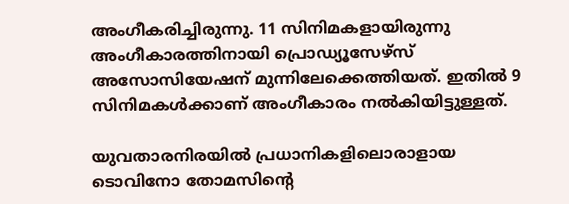അംഗീകരിച്ചിരുന്നു. 11 സിനിമകളായിരുന്നു അംഗീകാരത്തിനായി പ്രൊഡ്യൂസേഴ്സ് അസോസിയേഷന് മുന്നിലേക്കെത്തിയത്. ഇതില്‍ 9 സിനിമകള്‍ക്കാണ് അംഗീകാരം നല്‍കിയിട്ടുള്ളത്.

യുവതാരനിരയില്‍ പ്രധാനികളിലൊരാളായ ടൊവിനോ തോമസിന്റെ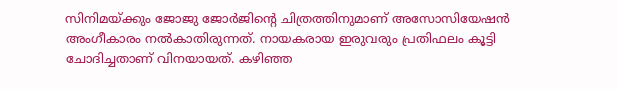സിനിമയ്ക്കും ജോജു ജോര്‍ജിന്റെ ചിത്രത്തിനുമാണ് അസോസിയേഷന്‍ അംഗീകാരം നല്‍കാതിരുന്നത്. നായകരായ ഇരുവരും പ്രതിഫലം കൂട്ടി ചോദിച്ചതാണ് വിനയായത്. കഴിഞ്ഞ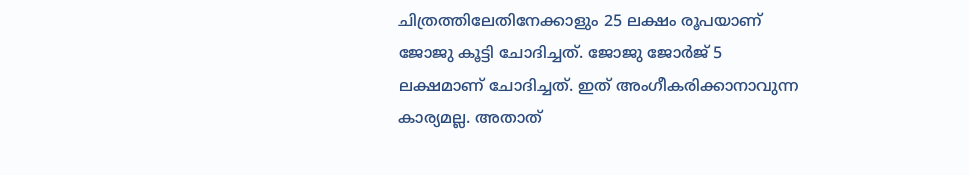ചിത്രത്തിലേതിനേക്കാളും 25 ലക്ഷം രൂപയാണ് ജോജു കൂട്ടി ചോദിച്ചത്. ജോജു ജോര്‍ജ് 5 ലക്ഷമാണ് ചോദിച്ചത്. ഇത് അംഗീകരിക്കാനാവുന്ന കാര്യമല്ല. അതാത്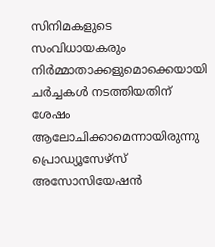സിനിമകളുടെ സംവിധായകരും നിര്‍മ്മാതാക്കളുമൊക്കെയായി ചര്‍ച്ചകള്‍ നടത്തിയതിന് ശേഷം ആലോചിക്കാമെന്നായിരുന്നു പ്രൊഡ്യൂസേഴ്സ് അസോസിയേഷന്‍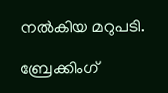നല്‍കിയ മറുപടി.

ബ്രേക്കിംഗ്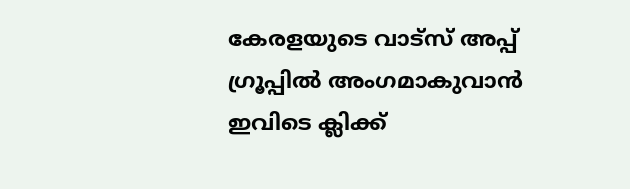കേരളയുടെ വാട്സ് അപ്പ് ഗ്രൂപ്പിൽ അംഗമാകുവാൻ ഇവിടെ ക്ലിക്ക്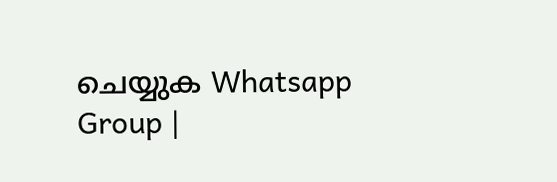ചെയ്യുക Whatsapp Group |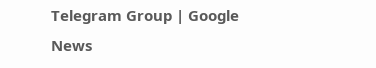Telegram Group | Google News